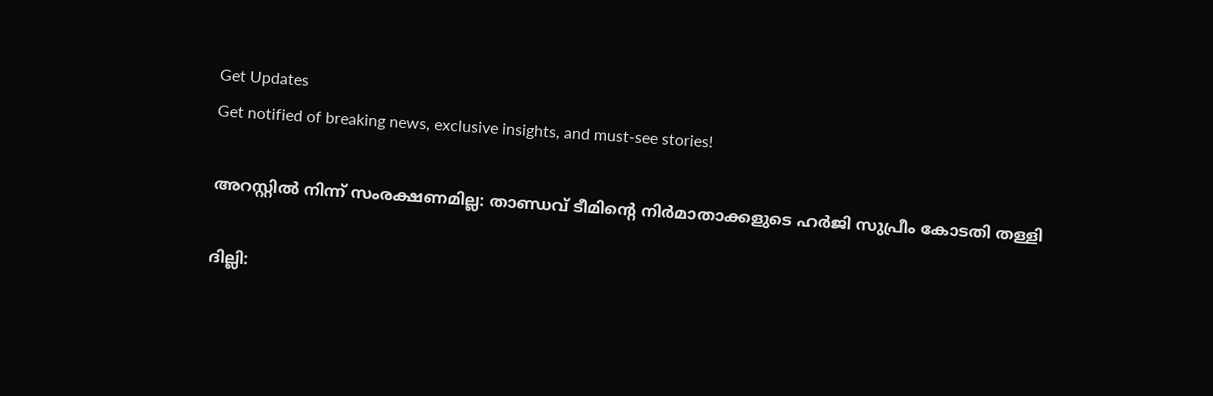Get Updates
Get notified of breaking news, exclusive insights, and must-see stories!

അറസ്റ്റിൽ നിന്ന് സംരക്ഷണമില്ല: താണ്ഡവ് ടീമിന്റെ നിർമാതാക്കളുടെ ഹർജി സുപ്രീം കോടതി തള്ളി

ദില്ലി: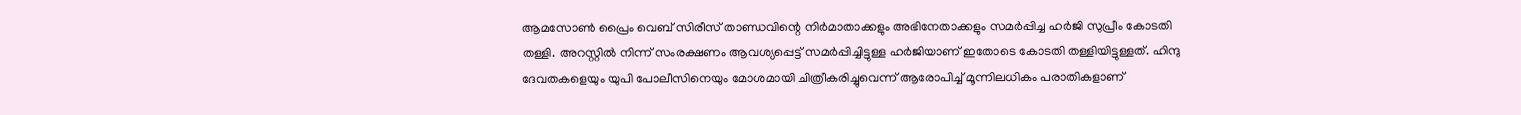ആമസോൺ പ്രൈം വെബ് സിരീസ് താണ്ഡവിന്റെ നിർമാതാക്കളും അഭിനേതാക്കളും സമർപ്പിച്ച ഹർജി സുപ്രീം കോടതി തള്ളി. അറസ്റ്റിൽ നിന്ന് സംരക്ഷണം ആവശ്യപ്പെട്ട് സമർപ്പിച്ചിട്ടുള്ള ഹർജിയാണ് ഇതോടെ കോടതി തള്ളിയിട്ടുള്ളത്. ഹിന്ദു ദേവതകളെയും യുപി പോലീസിനെയും മോശമായി ചിത്രീകരിച്ചുവെന്ന് ആരോപിച്ച് മൂന്നിലധികം പരാതികളാണ്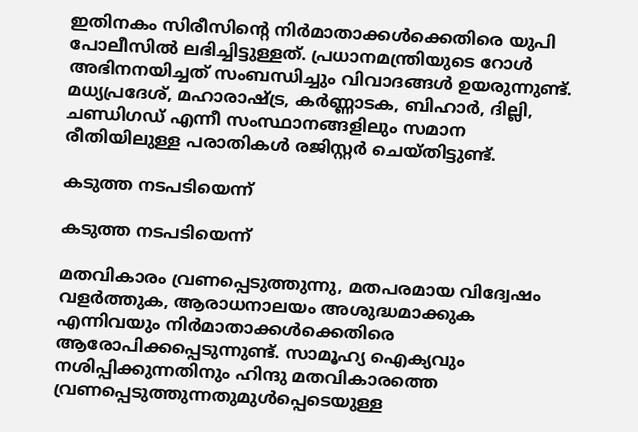ഇതിനകം സിരീസിന്റെ നിർമാതാക്കൾക്കെതിരെ യുപി പോലീസിൽ ലഭിച്ചിട്ടുള്ളത്. പ്രധാനമന്ത്രിയുടെ റോൾ അഭിനനയിച്ചത് സംബന്ധിച്ചും വിവാദങ്ങൾ ഉയരുന്നുണ്ട്. മധ്യപ്രദേശ്, മഹാരാഷ്ട്ര, കർണ്ണാടക, ബിഹാർ, ദില്ലി, ചണ്ഡിഗഡ് എന്നീ സംസ്ഥാനങ്ങളിലും സമാന രീതിയിലുള്ള പരാതികൾ രജിസ്റ്റർ ചെയ്തിട്ടുണ്ട്.

കടുത്ത നടപടിയെന്ന്

കടുത്ത നടപടിയെന്ന്

മതവികാരം വ്രണപ്പെടുത്തുന്നു, മതപരമായ വിദ്വേഷം വളർത്തുക, ആരാധനാലയം അശുദ്ധമാക്കുക എന്നിവയും നിർമാതാക്കൾക്കെതിരെ ആരോപിക്കപ്പെടുന്നുണ്ട്. സാമൂഹ്യ ഐക്യവും നശിപ്പിക്കുന്നതിനും ഹിന്ദു മതവികാരത്തെ വ്രണപ്പെടുത്തുന്നതുമുൾപ്പെടെയുള്ള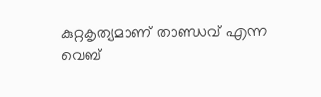കുറ്റകൃത്യമാണ് താണ്ഡവ് എന്ന വെബ്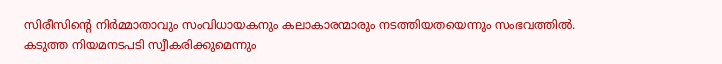സിരീസിന്റെ നിർമ്മാതാവും സംവിധായകനും കലാകാരന്മാരും നടത്തിയതയെന്നും സംഭവത്തിൽ. കടുത്ത നിയമനടപടി സ്വീകരിക്കുമെന്നും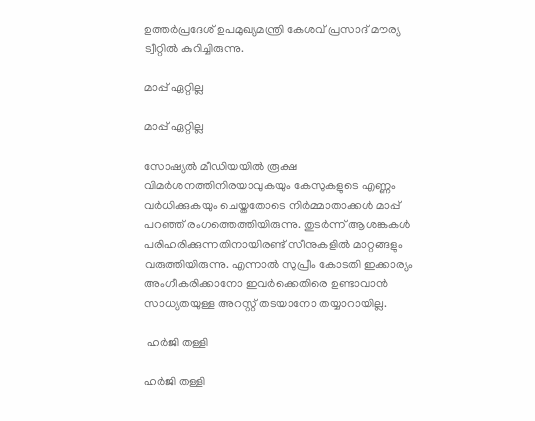ഉത്തർപ്രദേശ് ഉപമുഖ്യമന്ത്രി കേശവ് പ്രസാദ് മൗര്യ ട്വീറ്റിൽ കുറിച്ചിരുന്നു.

മാപ്പ് ഏറ്റില്ല

മാപ്പ് ഏറ്റില്ല

സോഷ്യൽ മീഡിയയിൽ രൂക്ഷ വിമർശനത്തിനിരയാവുകയും കേസുകളുടെ എണ്ണം വർധിക്കുകയും ചെയ്തതോടെ നിർമ്മാതാക്കൾ മാപ്പ് പറഞ്ഞ് രംഗത്തെത്തിയിരുന്നു. തുടർന്ന് ആശങ്കകൾ പരിഹരിക്കുന്നതിനായിരണ്ട് സീനുകളിൽ മാറ്റങ്ങളും വരുത്തിയിരുന്നു. എന്നാൽ സുപ്രീം കോടതി ഇക്കാര്യം അംഗീകരിക്കാനോ ഇവർക്കെതിരെ ഉണ്ടാവാൻ സാധ്യതയുള്ള അറസ്റ്റ് തടയാനോ തയ്യാറായില്ല.

 ഹർജി തള്ളി

ഹർജി തള്ളി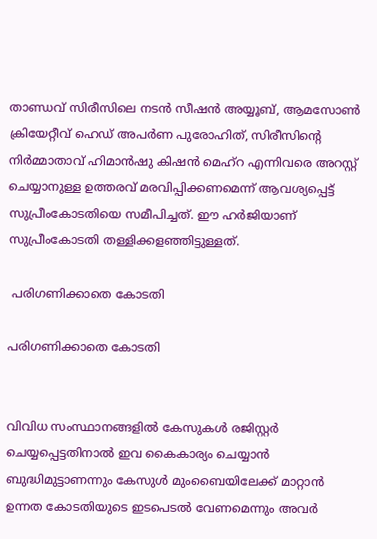താണ്ഡവ് സിരീസിലെ നടൻ സീഷൻ അയ്യൂബ്, ആമസോൺ ക്രിയേറ്റീവ് ഹെഡ് അപർണ പുരോഹിത്, സിരീസിന്റെ നിർമ്മാതാവ് ഹിമാൻഷു കിഷൻ മെഹ്‌റ എന്നിവരെ അറസ്റ്റ് ചെയ്യാനുള്ള ഉത്തരവ് മരവിപ്പിക്കണമെന്ന് ആവശ്യപ്പെട്ട് സുപ്രീംകോടതിയെ സമീപിച്ചത്. ഈ ഹർജിയാണ് സുപ്രീംകോടതി തള്ളിക്കളഞ്ഞിട്ടുള്ളത്.

 പരിഗണിക്കാതെ കോടതി

പരിഗണിക്കാതെ കോടതി


വിവിധ സംസ്ഥാനങ്ങളിൽ കേസുകൾ രജിസ്റ്റർ ചെയ്യപ്പെട്ടതിനാൽ ഇവ കൈകാര്യം ചെയ്യാൻ ബുദ്ധിമുട്ടാണന്നും കേസുൾ മുംബൈയിലേക്ക് മാറ്റാൻ ഉന്നത കോടതിയുടെ ഇടപെടൽ വേണമെന്നും അവർ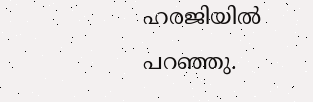ഹരജിയിൽ പറഞ്ഞു.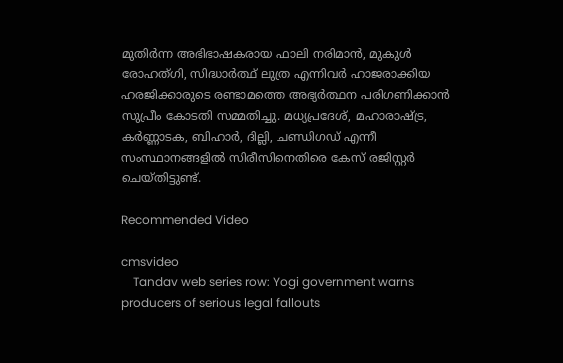മുതിർന്ന അഭിഭാഷകരായ ഫാലി നരിമാൻ, മുകുൾ രോഹത്ഗി, സിദ്ധാർത്ഥ് ലുത്ര എന്നിവർ ഹാജരാക്കിയ ഹരജിക്കാരുടെ രണ്ടാമത്തെ അഭ്യർത്ഥന പരിഗണിക്കാൻ സുപ്രീം കോടതി സമ്മതിച്ചു. മധ്യപ്രദേശ്, മഹാരാഷ്ട്ര, കർണ്ണാടക, ബിഹാർ, ദില്ലി, ചണ്ഡിഗഡ് എന്നീ സംസ്ഥാനങ്ങളിൽ സിരീസിനെതിരെ കേസ് രജിസ്റ്റർ ചെയ്തിട്ടുണ്ട്.

Recommended Video

cmsvideo
    Tandav web series row: Yogi government warns producers of serious legal fallouts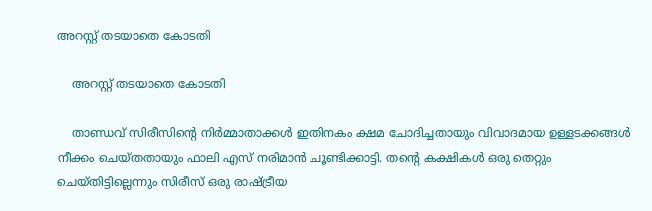അറസ്റ്റ് തടയാതെ കോടതി

    അറസ്റ്റ് തടയാതെ കോടതി

    താണ്ഡവ് സിരീസിന്റെ നിർമ്മാതാക്കൾ ഇതിനകം ക്ഷമ ചോദിച്ചതായും വിവാദമായ ഉള്ളടക്കങ്ങൾ നീക്കം ചെയ്തതായും ഫാലി എസ് നരിമാൻ ചൂണ്ടിക്കാട്ടി. തന്റെ കക്ഷികൾ ഒരു തെറ്റും ചെയ്തിട്ടില്ലെന്നും സിരീസ് ഒരു രാഷ്ട്രീയ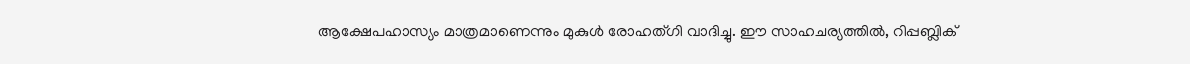ആക്ഷേപഹാസ്യം മാത്രമാണെന്നും മുകുൾ രോഹത്ഗി വാദിച്ചു. ഈ സാഹചര്യത്തിൽ, റിപ്പബ്ലിക്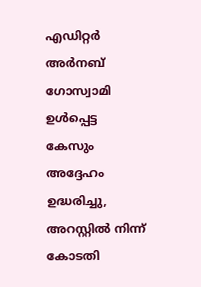എഡിറ്റർ അർനബ് ഗോസ്വാമി ഉൾപ്പെട്ട കേസും അദ്ദേഹം ഉദ്ധരിച്ചു, അറസ്റ്റിൽ നിന്ന് കോടതി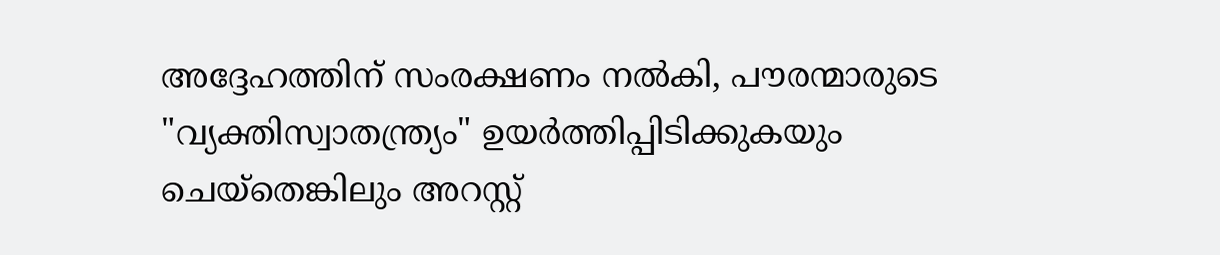അദ്ദേഹത്തിന് സംരക്ഷണം നൽകി, പൗരന്മാരുടെ "വ്യക്തിസ്വാതന്ത്ര്യം" ഉയർത്തിപ്പിടിക്കുകയും ചെയ്തെങ്കിലും അറസ്റ്റ്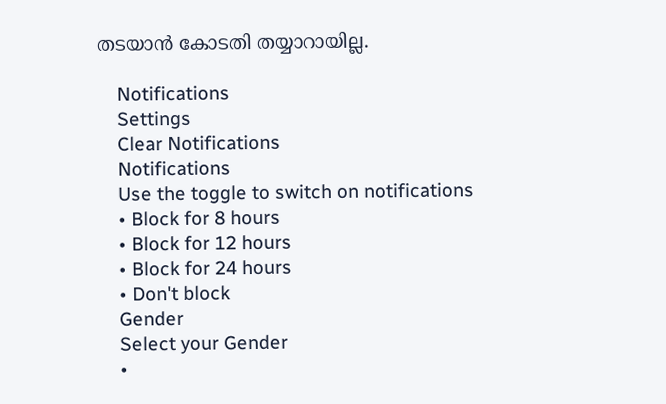തടയാൻ കോടതി തയ്യാറായില്ല.

    Notifications
    Settings
    Clear Notifications
    Notifications
    Use the toggle to switch on notifications
    • Block for 8 hours
    • Block for 12 hours
    • Block for 24 hours
    • Don't block
    Gender
    Select your Gender
    •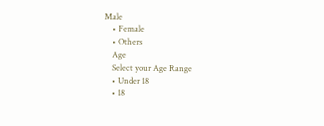Male
    • Female
    • Others
    Age
    Select your Age Range
    • Under 18
    • 18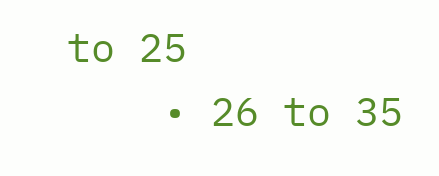to 25
    • 26 to 35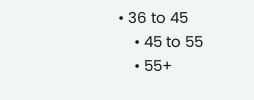• 36 to 45
    • 45 to 55
    • 55+